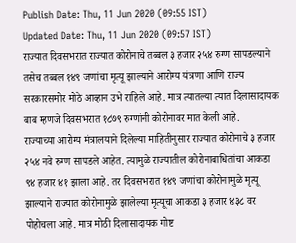Publish Date: Thu, 11 Jun 2020 (09:55 IST)
Updated Date: Thu, 11 Jun 2020 (09:57 IST)
राज्यात दिवसभरात राज्यात कोरोनाचे तब्बल ३ हजार २५४ रुग्ण सापडल्याने तसेच तब्बल १४९ जणांचा मृत्यू झाल्याने आरोग्य यंत्रणा आणि राज्य सरकारसमोर मोठे आव्हान उभे राहिले आहे. मात्र त्यातल्या त्यात दिलासादायक बाब म्हणजे दिवसभरात १८७९ रुग्णांनी कोरोनावर मात केली आहे.
राज्याच्या आरोग्य मंत्रालयाने दिलेल्या माहितीनुसार राज्यात कोरोनाचे ३ हजार २५४ नवे रुग्ण सापडले आहेत. त्यामुळे राज्यातील कोरोनाबाधितांचा आकडा ९४ हजार ४१ झाला आहे. तर दिवसभरात १४९ जणांचा कोरोनामुळे मृत्यू झाल्याने राज्यात कोरोनामुळे झालेल्या मृत्यूचा आकडा ३ हजार ४३८ वर पोहोचला आहे. मात्र मोठी दिलासादायक गोष्ट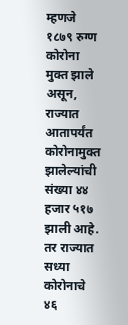म्हणजे १८७९ रुग्ण कोरोना मुक्त झाले असून, राज्यात आतापर्यंत कोरोनामुक्त झालेल्यांची संख्या ४४ हजार ५१७ झाली आहे. तर राज्यात सध्या कोरोनाचे ४६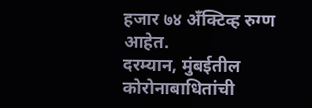हजार ७४ अँक्टिव्ह रुग्ण आहेत.
दरम्यान, मुंबईतील कोरोनाबाधितांची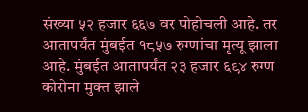संख्या ५२ हजार ६६७ वर पोहोचली आहे. तर आतापर्यंत मुंबईत १८५७ रुग्णांचा मृत्यू झाला आहे. मुंबईत आतापर्यंत २३ हजार ६९४ रुग्ण कोरोना मुक्त झाले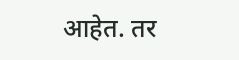आहेत. तर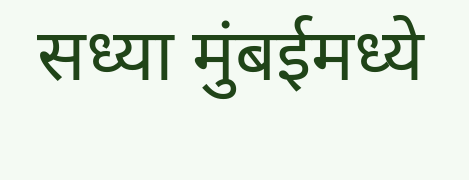सध्या मुंबईमध्ये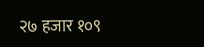२७ हजार १०९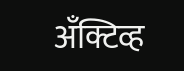अँक्टिव्ह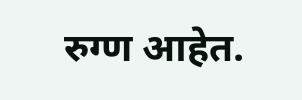रुग्ण आहेत.